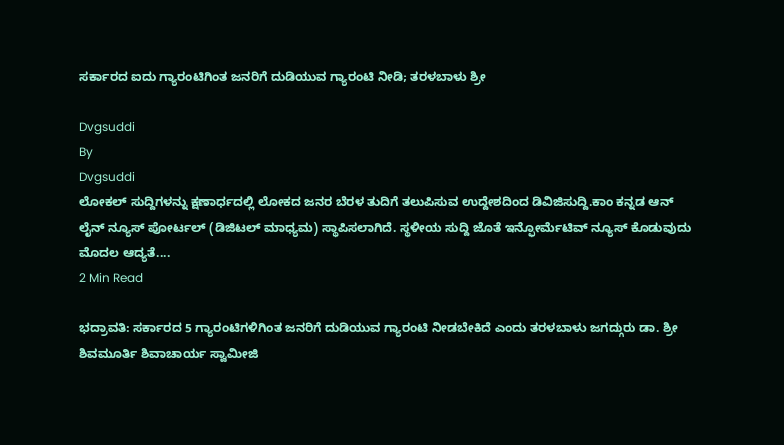ಸರ್ಕಾರದ ಐದು ಗ್ಯಾರಂಟಿಗಿಂತ ಜನರಿಗೆ ದುಡಿಯುವ ಗ್ಯಾರಂಟಿ ನೀಡಿ; ತರಳಬಾಳು ಶ್ರೀ

Dvgsuddi
By
Dvgsuddi
ಲೋಕಲ್ ಸುದ್ದಿಗಳನ್ನು ಕ್ಷಣಾರ್ಧದಲ್ಲಿ ಲೋಕದ ಜನರ ಬೆರಳ ತುದಿಗೆ ತಲುಪಿಸುವ ಉದ್ದೇಶದಿಂದ ಡಿವಿಜಿಸುದ್ದಿ.ಕಾಂ ಕನ್ನಡ ಆನ್ ಲೈನ್ ನ್ಯೂಸ್ ಪೋರ್ಟಲ್ (ಡಿಜಿಟಲ್ ಮಾಧ್ಯಮ) ಸ್ಥಾಪಿಸಲಾಗಿದೆ. ಸ್ಥಳೀಯ ಸುದ್ದಿ ಜೊತೆ ಇನ್ಫೋರ್ಮೆಟಿವ್ ನ್ಯೂಸ್ ಕೊಡುವುದು ಮೊದಲ ಆದ್ಯತೆ....
2 Min Read

ಭದ್ರಾವತಿ: ಸರ್ಕಾರದ 5 ಗ್ಯಾರಂಟಿಗಳಿಗಿಂತ ಜನರಿಗೆ ದುಡಿಯುವ ಗ್ಯಾರಂಟಿ ನೀಡಬೇಕಿದೆ ಎಂದು ತರಳಬಾಳು ಜಗದ್ಗುರು ಡಾ. ಶ್ರೀ ಶಿವಮೂರ್ತಿ ಶಿವಾಚಾರ್ಯ ಸ್ವಾಮೀಜಿ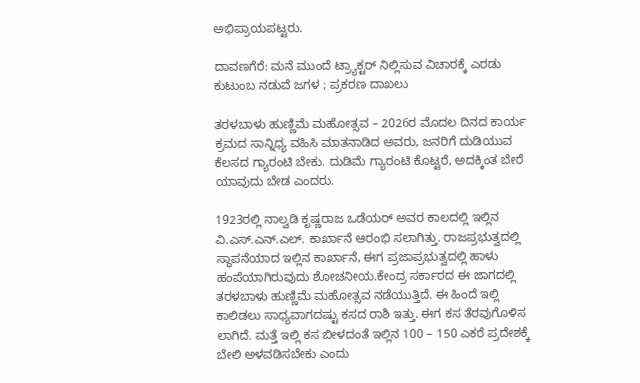ಅಭಿಪ್ರಾಯಪಟ್ಟರು.

ದಾವಣಗೆರೆ: ಮನೆ ಮುಂದೆ ಟ್ರ್ಯಾಕ್ಟರ್ ನಿಲ್ಲಿಸುವ ವಿಚಾರಕ್ಕೆ ಎರಡು ಕುಟುಂಬ ನಡುವೆ ಜಗಳ ; ಪ್ರಕರಣ ದಾಖಲು

ತರಳಬಾಳು ಹುಣ್ಣಿಮೆ ಮಹೋತ್ಸವ – 2026ರ ಮೊದಲ ದಿನದ ಕಾರ್ಯ ಕ್ರಮದ ಸಾನ್ನಿಧ್ಯ ವಹಿಸಿ ಮಾತನಾಡಿದ ಅವರು, ಜನರಿಗೆ ದುಡಿಯುವ ಕೆಲಸದ ಗ್ಯಾರಂಟಿ ಬೇಕು. ದುಡಿಮೆ ಗ್ಯಾರಂಟಿ ಕೊಟ್ಟರೆ, ಅದಕ್ಕಿಂತ ಬೇರೆ ಯಾವುದು ಬೇಡ‌ ಎಂದರು.

1923ರಲ್ಲಿ ನಾಲ್ವಡಿ ಕೃಷ್ಣರಾಜ ಒಡೆಯರ್ ಅವರ ಕಾಲದಲ್ಲಿ ಇಲ್ಲಿನ ವಿ.ಎಸ್.ಎನ್.ಎಲ್. ಕಾರ್ಖಾನೆ ಆರಂಭಿ ಸಲಾಗಿತ್ತು. ರಾಜಪ್ರಭುತ್ವದಲ್ಲಿ ಸ್ಥಾಪನೆಯಾದ ಇಲ್ಲಿನ ಕಾರ್ಖಾನೆ, ಈಗ ಪ್ರಜಾಪ್ರಭುತ್ವದಲ್ಲಿ ಹಾಳು ಹಂಪೆಯಾಗಿರುವುದು ಶೋಚನೀಯ.ಕೇಂದ್ರ ಸರ್ಕಾರದ ಈ ಜಾಗದಲ್ಲಿ ತರಳಬಾಳು ಹುಣ್ಣಿಮೆ ಮಹೋತ್ಸವ ನಡೆಯುತ್ತಿದೆ. ಈ ಹಿಂದೆ ಇಲ್ಲಿ ಕಾಲಿಡಲು ಸಾಧ್ಯವಾಗದಷ್ಟು ಕಸದ ರಾಶಿ ಇತ್ತು. ಈಗ ಕಸ ತೆರವುಗೊಳಿಸ ಲಾಗಿದೆ. ಮತ್ತೆ ಇಲ್ಲಿ ಕಸ ಬೀಳದಂತೆ ಇಲ್ಲಿನ 100 – 150 ಎಕರೆ ಪ್ರದೇಶಕ್ಕೆ ಬೇಲಿ ಅಳವಡಿಸಬೇಕು ಎಂದು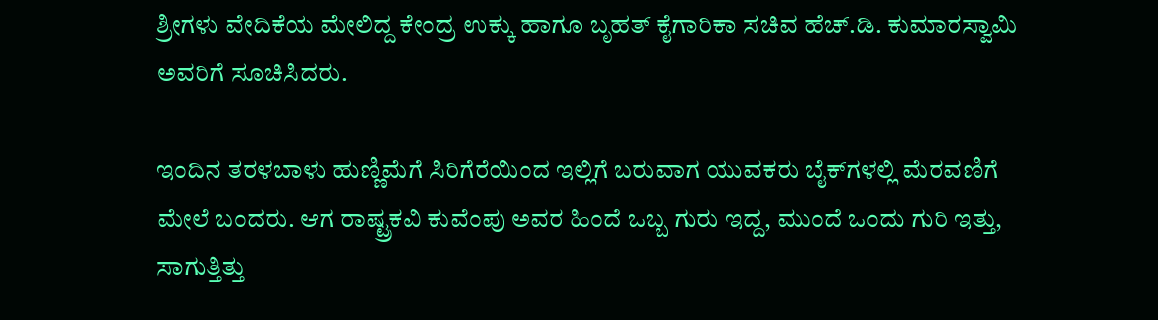ಶ್ರೀಗಳು ವೇದಿಕೆಯ ಮೇಲಿದ್ದ ಕೇಂದ್ರ ಉಕ್ಕು ಹಾಗೂ ಬೃಹತ್ ಕೈಗಾರಿಕಾ ಸಚಿವ ಹೆಚ್.ಡಿ. ಕುಮಾರಸ್ವಾಮಿ ಅವರಿಗೆ ಸೂಚಿಸಿದರು.

ಇಂದಿನ ತರಳಬಾಳು ಹುಣ್ಣಿಮೆಗೆ ಸಿರಿಗೆರೆಯಿಂದ ಇಲ್ಲಿಗೆ ಬರುವಾಗ ಯುವಕರು ಬೈಕ್‌ಗಳಲ್ಲಿ ಮೆರವಣಿಗೆ ಮೇಲೆ ಬಂದರು. ಆಗ ರಾಷ್ಟ್ರಕವಿ ಕುವೆಂಪು ಅವರ ‌ಹಿಂದೆ ಒಬ್ಬ ಗುರು ಇದ್ದ, ಮುಂದೆ ಒಂದು ಗುರಿ ಇತ್ತು, ಸಾಗುತ್ತಿತ್ತು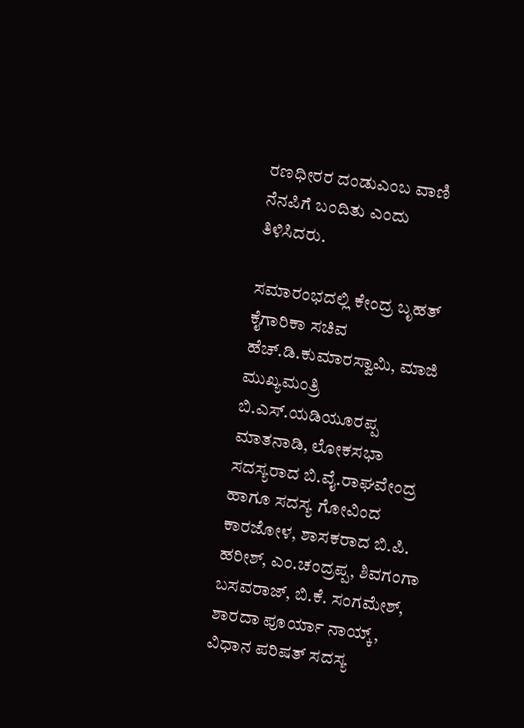ರಣಧೀರರ ದಂಡುಎಂಬ ವಾಣಿ ನೆನಪಿಗೆ ಬಂದಿತು ಎಂದು ತಿಳಿಸಿದರು.

ಸಮಾರಂಭದಲ್ಲಿ ಕೇಂದ್ರ ಬೃಹತ್ ಕೈಗಾರಿಕಾ ಸಚಿವ ಹೆಚ್.ಡಿ.ಕುಮಾರಸ್ವಾಮಿ, ಮಾಜಿ ಮುಖ್ಯಮಂತ್ರಿ ಬಿ.ಎಸ್.ಯಡಿಯೂರಪ್ಪ ಮಾತನಾಡಿ, ಲೋಕಸಭಾ ಸದಸ್ಯರಾದ ಬಿ.ವೈ.ರಾಘವೇಂದ್ರ ಹಾಗೂ ಸದಸ್ಯ ಗೋವಿಂದ ಕಾರಜೋಳ, ಶಾಸಕರಾದ ಬಿ.ಪಿ. ಹರೀಶ್, ಎಂ.ಚಂದ್ರಪ್ಪ, ಶಿವಗಂಗಾ ಬಸವರಾಜ್, ಬಿ.ಕೆ. ಸಂಗಮೇಶ್, ಶಾರದಾ ಪೂರ್ಯಾ ನಾಯ್ಕ್, ವಿಧಾನ ಪರಿಷತ್ ಸದಸ್ಯ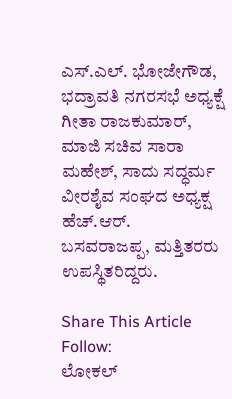ಎಸ್.ಎಲ್. ಭೋಜೇಗೌಡ, ಭದ್ರಾವತಿ ನಗರಸಭೆ ಅಧ್ಯಕ್ಷೆ ಗೀತಾ ರಾಜಕುಮಾರ್, ಮಾಜಿ ಸಚಿವ ಸಾರಾ ಮಹೇಶ್, ಸಾದು ಸದ್ಧರ್ಮ ವೀರಶೈವ ಸಂಘದ ಅಧ್ಯಕ್ಷ ಹೆಚ್.ಆರ್. ಬಸವರಾಜಪ್ಪ, ಮತ್ತಿತರರು ಉಪಸ್ಥಿತರಿದ್ದರು.

Share This Article
Follow:
ಲೋಕಲ್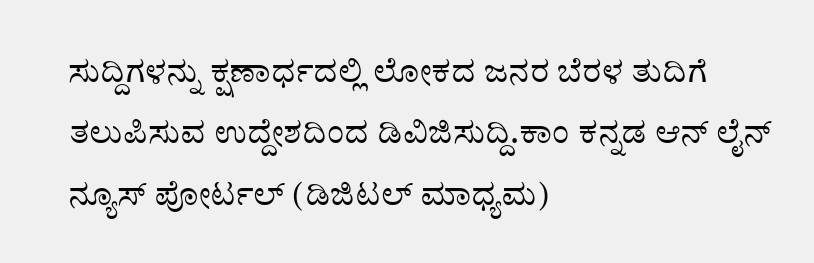ಸುದ್ದಿಗಳನ್ನು ಕ್ಷಣಾರ್ಧದಲ್ಲಿ ಲೋಕದ ಜನರ ಬೆರಳ ತುದಿಗೆ ತಲುಪಿಸುವ ಉದ್ದೇಶದಿಂದ ಡಿವಿಜಿಸುದ್ದಿ.ಕಾಂ ಕನ್ನಡ ಆನ್ ಲೈನ್ ನ್ಯೂಸ್ ಪೋರ್ಟಲ್ (ಡಿಜಿಟಲ್ ಮಾಧ್ಯಮ)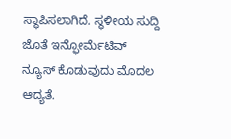ಸ್ಥಾಪಿಸಲಾಗಿದೆ. ಸ್ಥಳೀಯ ಸುದ್ದಿ ಜೊತೆ ಇನ್ಫೋರ್ಮೆಟಿವ್ ನ್ಯೂಸ್ ಕೊಡುವುದು ಮೊದಲ ಆದ್ಯತೆ.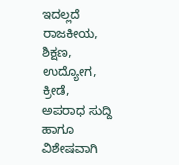ಇದಲ್ಲದೆ ರಾಜಕೀಯ, ಶಿಕ್ಷಣ, ಉದ್ಯೋಗ, ಕ್ರೀಡೆ, ಅಪರಾಧ ಸುದ್ದಿ ಹಾಗೂ ವಿಶೇಷವಾಗಿ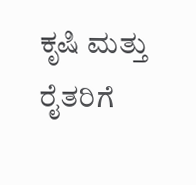ಕೃಷಿ ಮತ್ತು ರೈತರಿಗೆ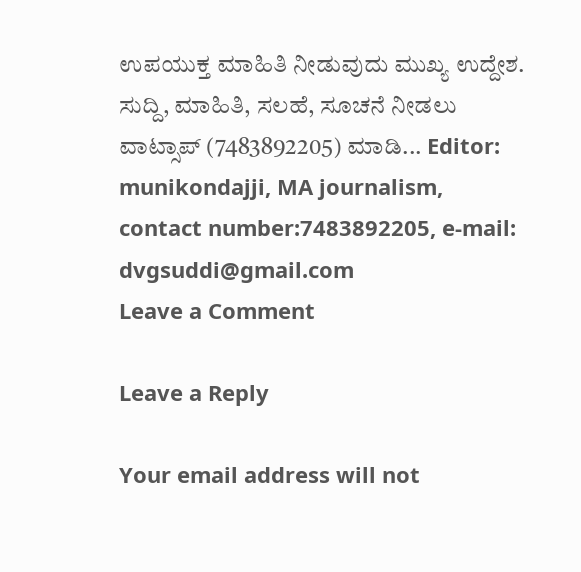ಉಪಯುಕ್ತ ಮಾಹಿತಿ ನೀಡುವುದು ಮುಖ್ಯ ಉದ್ದೇಶ. ಸುದ್ದಿ, ಮಾಹಿತಿ, ಸಲಹೆ, ಸೂಚನೆ ನೀಡಲು ವಾಟ್ಸಾಪ್ (7483892205) ಮಾಡಿ... Editor: munikondajji, MA journalism, contact number:7483892205, e-mail: dvgsuddi@gmail.com
Leave a Comment

Leave a Reply

Your email address will not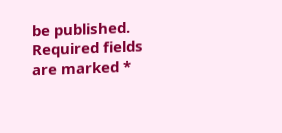be published. Required fields are marked *